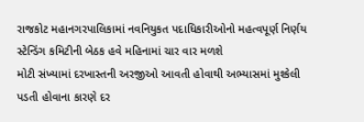રાજકોટ મહાનગરપાલિકામાં નવનિયુકત પદાધિકારીઓનો મહત્વપૂર્ણ નિર્ણય
સ્ટેન્ડિંગ કમિટીની બેઠક હવે મહિનામાં ચાર વાર મળશે
મોટી સંખ્યામાં દરખાસ્તની અરજીઓ આવતી હોવાથી અભ્યાસમાં મુશ્કેલી પડતી હોવાના કારણે દર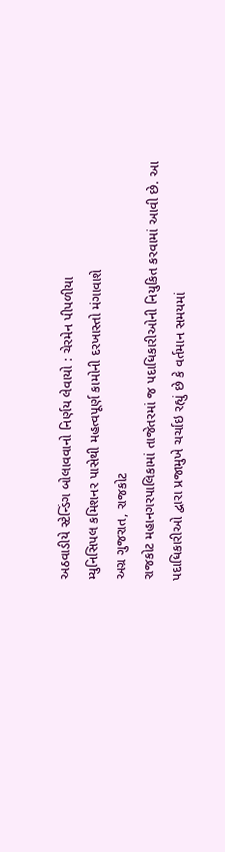અઠવાડીયે સ્ટેન્ડિંગ બોલાવવાનો નિર્ણય લેવાયો : ચેરમેન પીપળીયા
મ્યુનિસિપલ કમિશનર પાસેથી મહત્વપૂર્ણ કામોની દરખાસ્તો મંગાવાશે
અગ્ર ગુજરાત, રાજકોટ
રાજકોટ મહાનગરપાલિકામાં તાજેતરમાં જ પદાધિકારીઓની નિયુકિત કરવામાં આવી છે. આ પદાધિકારીઓ દ્વારા પ્રજામુખે ચર્ચાઇ રહ્યું છે કે વર્તમાન સમયમાં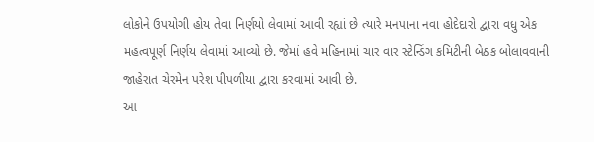લોકોને ઉપયોગી હોય તેવા નિર્ણયો લેવામાં આવી રહ્યાં છે ત્યારે મનપાના નવા હોદેદારો દ્વારા વધુ એક મહત્વપૂર્ણ નિર્ણય લેવામાં આવ્યો છે. જેમાં હવે મહિનામાં ચાર વાર સ્ટેન્ડિંગ કમિટીની બેઠક બોલાવવાની જાહેરાત ચેરમેન પરેશ પીપળીયા દ્વારા કરવામાં આવી છે.
આ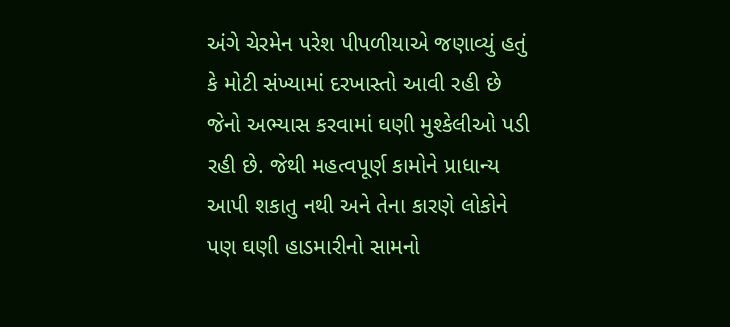અંગે ચેરમેન પરેશ પીપળીયાએ જણાવ્યું હતું કે મોટી સંખ્યામાં દરખાસ્તો આવી રહી છે જેનો અભ્યાસ કરવામાં ઘણી મુશ્કેલીઓ પડી રહી છે. જેથી મહત્વપૂર્ણ કામોને પ્રાધાન્ય આપી શકાતુ નથી અને તેના કારણે લોકોને પણ ઘણી હાડમારીનો સામનો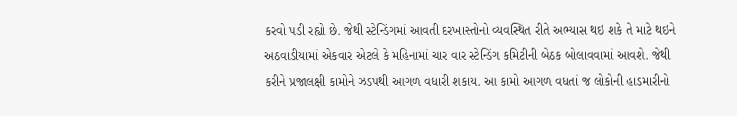કરવો પડી રહ્યો છે. જેથી સ્ટેન્ડિંગમાં આવતી દરખાસ્તોનો વ્યવસ્થિત રીતે અભ્યાસ થઇ શકે તે માટે થઇને અઠવાડીયામાં એકવાર એટલે કે મહિનામાં ચાર વાર સ્ટેન્ડિંગ કમિટીની બેઠક બોલાવવામાં આવશે. જેથી કરીને પ્રજાલક્ષી કામોને ઝડપથી આગળ વધારી શકાય. આ કામો આગળ વધતાં જ લોકોની હાડમારીનો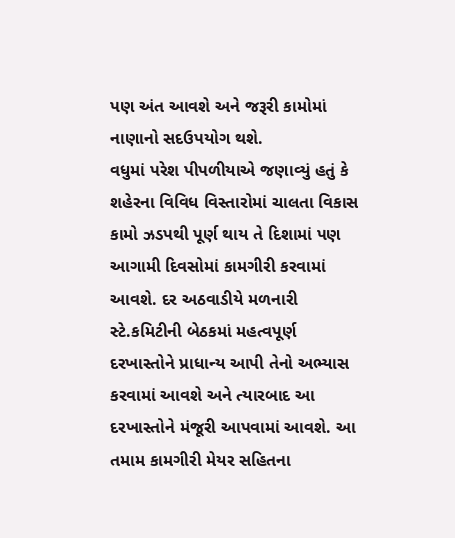પણ અંત આવશે અને જરૂરી કામોમાં નાણાનો સદઉપયોગ થશે.
વધુમાં પરેશ પીપળીયાએ જણાવ્યું હતું કે શહેરના વિવિધ વિસ્તારોમાં ચાલતા વિકાસ કામો ઝડપથી પૂર્ણ થાય તે દિશામાં પણ આગામી દિવસોમાં કામગીરી કરવામાં આવશે. દર અઠવાડીયે મળનારી સ્ટે.કમિટીની બેઠકમાં મહત્વપૂર્ણ દરખાસ્તોને પ્રાધાન્ય આપી તેનો અભ્યાસ કરવામાં આવશે અને ત્યારબાદ આ દરખાસ્તોને મંજૂરી આપવામાં આવશે. આ તમામ કામગીરી મેયર સહિતના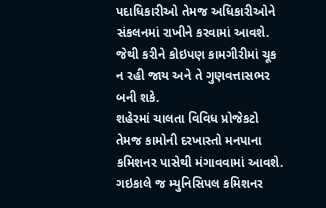પદાધિકારીઓ તેમજ અધિકારીઓને સંકલનમાં રાખીને કરવામાં આવશે. જેથી કરીને કોઇપણ કામગીરીમાં ચૂક ન રહી જાય અને તે ગુણવત્તાસભર બની શકે.
શહેરમાં ચાલતા વિવિધ પ્રોજેકટો તેમજ કામોની દરખાસ્તો મનપાના કમિશનર પાસેથી મંગાવવામાં આવશે. ગઇકાલે જ મ્યુનિસિપલ કમિશનર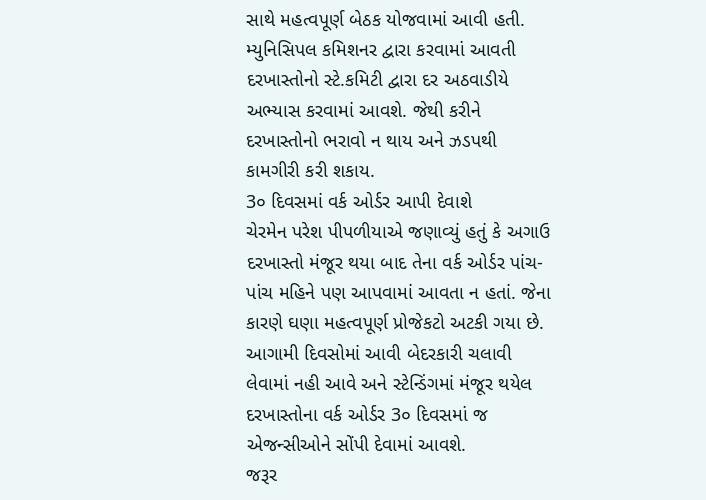સાથે મહત્વપૂર્ણ બેઠક યોજવામાં આવી હતી. મ્યુનિસિપલ કમિશનર દ્વારા કરવામાં આવતી દરખાસ્તોનો સ્ટે.કમિટી દ્વારા દર અઠવાડીયે અભ્યાસ કરવામાં આવશે. જેથી કરીને દરખાસ્તોનો ભરાવો ન થાય અને ઝડપથી કામગીરી કરી શકાય.
3૦ દિવસમાં વર્ક ઓર્ડર આપી દેવાશે
ચેરમેન પરેશ પીપળીયાએ જણાવ્યું હતું કે અગાઉ દરખાસ્તો મંજૂર થયા બાદ તેના વર્ક ઓર્ડર પાંચ-પાંચ મહિને પણ આપવામાં આવતા ન હતાં. જેના કારણે ઘણા મહત્વપૂર્ણ પ્રોજેકટો અટકી ગયા છે. આગામી દિવસોમાં આવી બેદરકારી ચલાવી લેવામાં નહી આવે અને સ્ટેન્ડિંગમાં મંજૂર થયેલ દરખાસ્તોના વર્ક ઓર્ડર 3૦ દિવસમાં જ એજન્સીઓને સોંપી દેવામાં આવશે.
જરૂર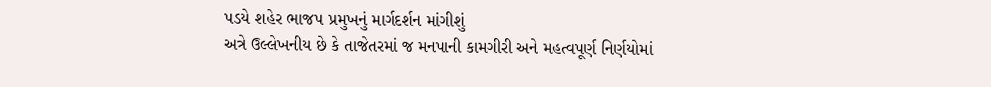પડયે શહેર ભાજપ પ્રમુખનું માર્ગદર્શન માંગીશું
અત્રે ઉલ્લેખનીય છે કે તાજેતરમાં જ મનપાની કામગીરી અને મહત્વપૂર્ણ નિર્ણયોમાં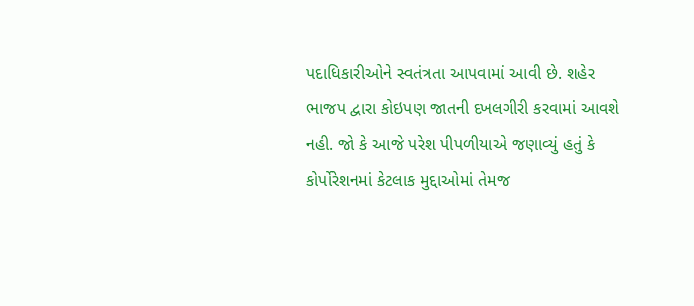પદાધિકારીઓને સ્વતંત્રતા આપવામાં આવી છે. શહેર ભાજપ દ્વારા કોઇપણ જાતની દખલગીરી કરવામાં આવશે નહી. જો કે આજે પરેશ પીપળીયાએ જણાવ્યું હતું કે કોર્પોરેશનમાં કેટલાક મુદ્દાઓમાં તેમજ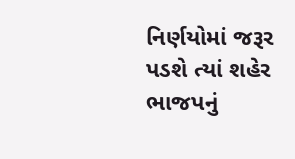નિર્ણયોમાં જરૂર પડશે ત્યાં શહેર ભાજપનું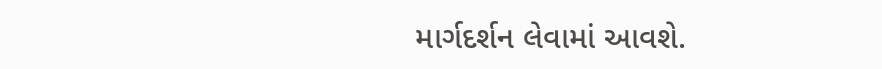માર્ગદર્શન લેવામાં આવશે.